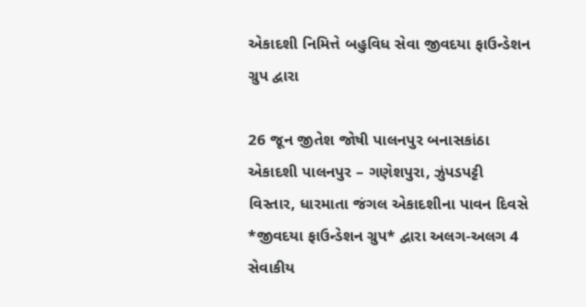એકાદશી નિમિત્તે બહુવિધ સેવા જીવદયા ફાઉન્ડેશન ગ્રુપ દ્વારા

26 જૂન જીતેશ જોષી પાલનપુર બનાસકાંઠા
એકાદશી પાલનપુર – ગણેશપુરા, ઝુંપડપટ્ટી વિસ્તાર, ધારમાતા જંગલ એકાદશીના પાવન દિવસે *જીવદયા ફાઉન્ડેશન ગ્રુપ* દ્વારા અલગ-અલગ 4 સેવાકીય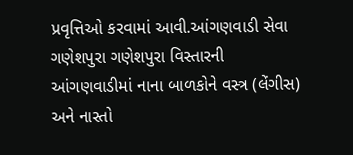પ્રવૃત્તિઓ કરવામાં આવી.આંગણવાડી સેવા ગણેશપુરા ગણેશપુરા વિસ્તારની આંગણવાડીમાં નાના બાળકોને વસ્ત્ર (લેંગીસ) અને નાસ્તો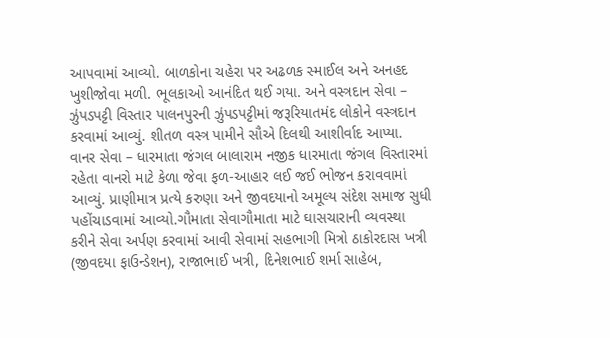આપવામાં આવ્યો. બાળકોના ચહેરા પર અઢળક સ્માઈલ અને અનહદ ખુશીજોવા મળી. ભૂલકાઓ આનંદિત થઈ ગયા. અને વસ્ત્રદાન સેવા – ઝુંપડપટ્ટી વિસ્તાર પાલનપુરની ઝુંપડપટ્ટીમાં જરૂરિયાતમંદ લોકોને વસ્ત્રદાન કરવામાં આવ્યું. શીતળ વસ્ત્ર પામીને સૌએ દિલથી આશીર્વાદ આપ્યા. વાનર સેવા – ધારમાતા જંગલ બાલારામ નજીક ધારમાતા જંગલ વિસ્તારમાં રહેતા વાનરો માટે કેળા જેવા ફળ-આહાર લઈ જઈ ભોજન કરાવવામાં આવ્યું. પ્રાણીમાત્ર પ્રત્યે કરુણા અને જીવદયાનો અમૂલ્ય સંદેશ સમાજ સુધી પહોંચાડવામાં આવ્યો.ગૌમાતા સેવાગૌમાતા માટે ઘાસચારાની વ્યવસ્થા કરીને સેવા અર્પણ કરવામાં આવી સેવામાં સહભાગી મિત્રો ઠાકોરદાસ ખત્રી (જીવદયા ફાઉન્ડેશન), રાજાભાઈ ખત્રી, દિનેશભાઈ શર્મા સાહેબ,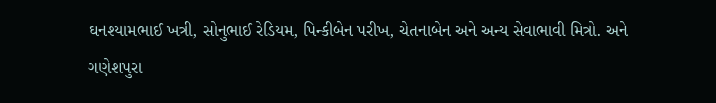ઘનશ્યામભાઈ ખત્રી, સોનુભાઈ રેડિયમ, પિન્કીબેન પરીખ, ચેતનાબેન અને અન્ય સેવાભાવી મિત્રો. અને
ગણેશપુરા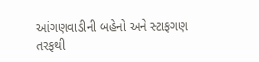આંગણવાડીની બહેનો અને સ્ટાફગણ તરફથી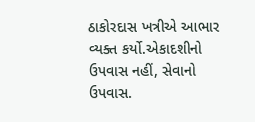ઠાકોરદાસ ખત્રીએ આભાર વ્યક્ત કર્યો.એકાદશીનો ઉપવાસ નહીં, સેવાનો ઉપવાસ.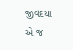જીવદયા એ જ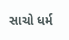સાચો ધર્મ